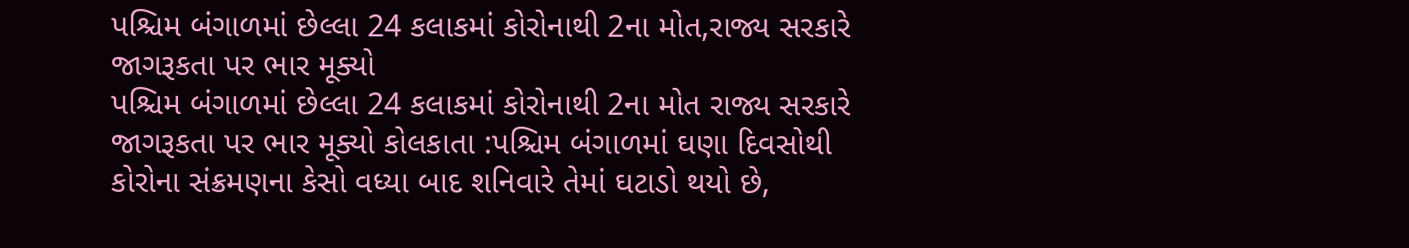પશ્ચિમ બંગાળમાં છેલ્લા 24 કલાકમાં કોરોનાથી 2ના મોત,રાજ્ય સરકારે જાગરૂકતા પર ભાર મૂક્યો
પશ્ચિમ બંગાળમાં છેલ્લા 24 કલાકમાં કોરોનાથી 2ના મોત રાજ્ય સરકારે જાગરૂકતા પર ભાર મૂક્યો કોલકાતા :પશ્ચિમ બંગાળમાં ઘણા દિવસોથી કોરોના સંક્રમણના કેસો વધ્યા બાદ શનિવારે તેમાં ઘટાડો થયો છે,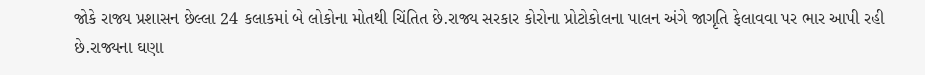જોકે રાજ્ય પ્રશાસન છેલ્લા 24 કલાકમાં બે લોકોના મોતથી ચિંતિત છે.રાજ્ય સરકાર કોરોના પ્રોટોકોલના પાલન અંગે જાગૃતિ ફેલાવવા પર ભાર આપી રહી છે.રાજ્યના ઘણા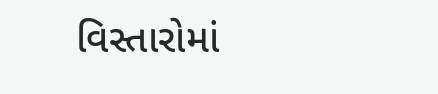વિસ્તારોમાં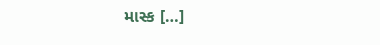માસ્ક […]